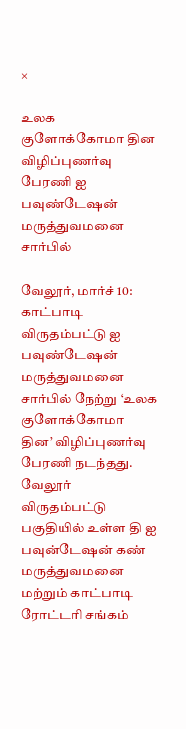×

உலக குளோக்கோமா தின விழிப்புணர்வு பேரணி ஐ பவுண்டேஷன் மருத்துவமனை சார்பில்

வேலூர், மார்ச் 10: காட்பாடி விருதம்பட்டு ஐ பவுண்டேஷன் மருத்துவமனை சார்பில் நேற்று ‘உலக குளோக்கோமா தின’ விழிப்புணர்வு பேரணி நடந்தது. வேலூர் விருதம்பட்டு பகுதியில் உள்ள தி ஐ பவுன்டேஷன் கண் மருத்துவமனை மற்றும் காட்பாடி ரோட்டரி சங்கம்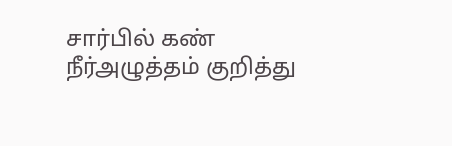சார்பில் கண் நீர்அழுத்தம் குறித்து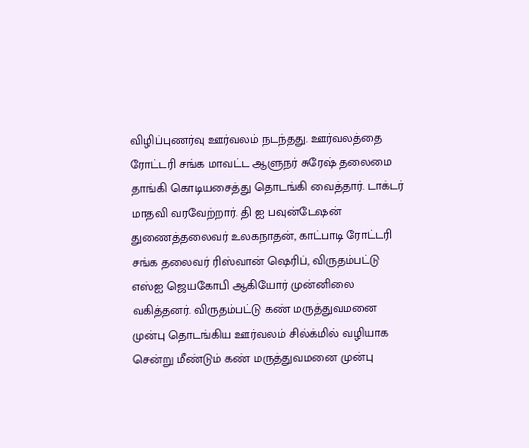விழிப்புணர்வு ஊர்வலம் நடந்தது. ஊர்வலத்தை ரோட்டரி சங்க மாவட்ட ஆளுநர் சுரேஷ் தலைமை தாங்கி கொடியசைத்து தொடங்கி வைத்தார். டாக்டர் மாதவி வரவேற்றார். தி ஐ பவுன்டேஷன் துணைத்தலைவர் உலகநாதன், காட்பாடி ரோட்டரி சங்க தலைவர் ரிஸ்வான் ஷெரிப், விருதம்பட்டு எஸ்ஐ ஜெயகோபி ஆகியோர் முன்னிலை வகித்தனர். விருதம்பட்டு கண் மருத்துவமனை முன்பு தொடங்கிய ஊர்வலம் சில்க்மில் வழியாக சென்று மீண்டும் கண் மருத்துவமனை முன்பு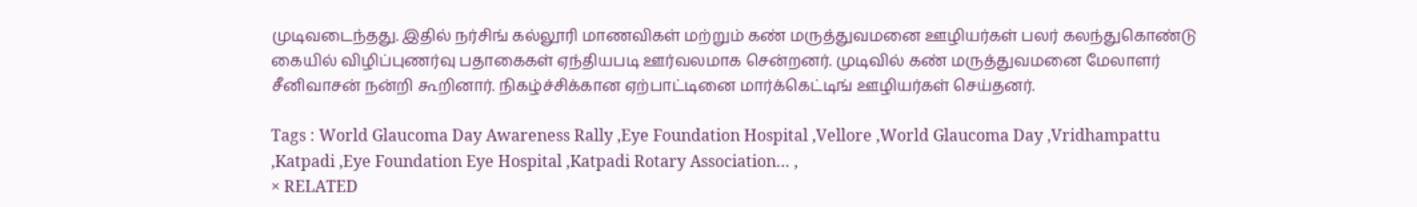முடிவடைந்தது. இதில் நர்சிங் கல்லூரி மாணவிகள் மற்றும் கண் மருத்துவமனை ஊழியர்கள் பலர் கலந்துகொண்டு கையில் விழிப்புணர்வு பதாகைகள் ஏந்தியபடி ஊர்வலமாக சென்றனர். முடிவில் கண் மருத்துவமனை மேலாளர் சீனிவாசன் நன்றி கூறினார். நிகழ்ச்சிக்கான ஏற்பாட்டினை மார்க்கெட்டிங் ஊழியர்கள் செய்தனர்.

Tags : World Glaucoma Day Awareness Rally ,Eye Foundation Hospital ,Vellore ,World Glaucoma Day ,Vridhampattu ,Katpadi ,Eye Foundation Eye Hospital ,Katpadi Rotary Association… ,
× RELATED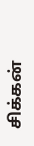சிக்கன்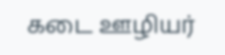கடை ஊழியர்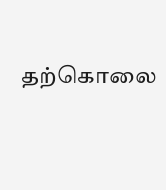தற்கொலை